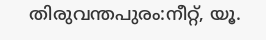തിരുവന്തപുരം:നീറ്റ്, യൂ.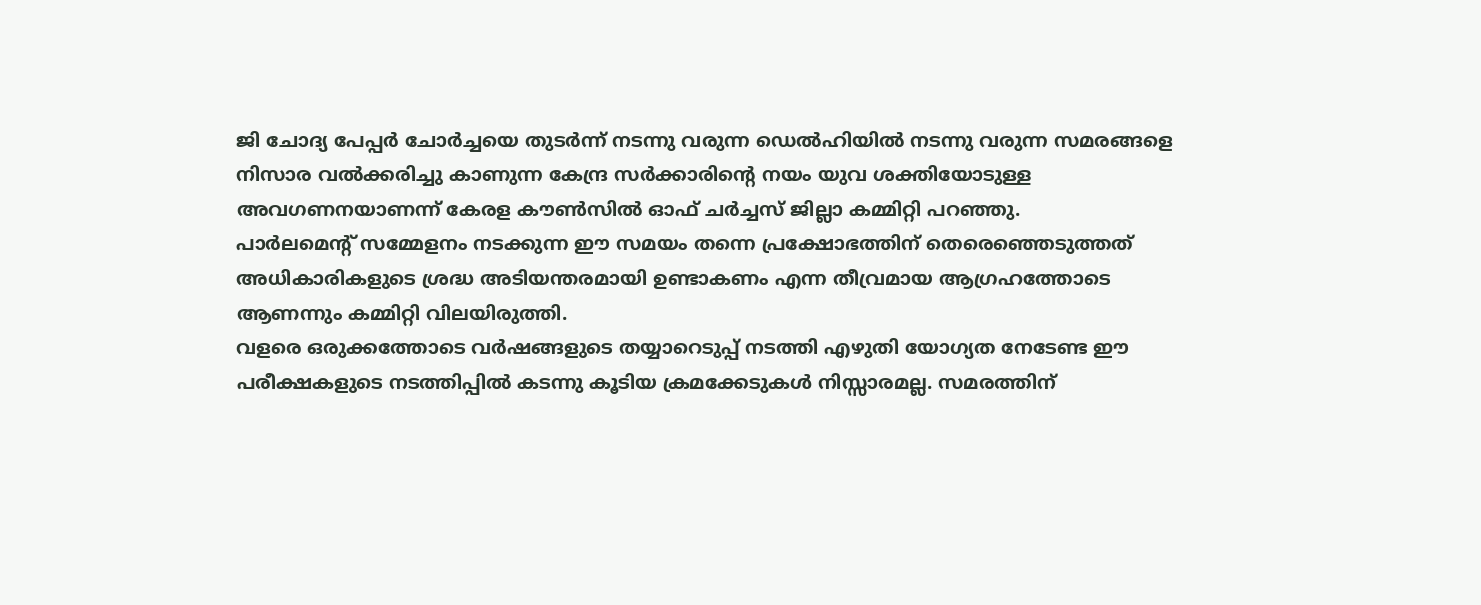ജി ചോദ്യ പേപ്പർ ചോർച്ചയെ തുടർന്ന് നടന്നു വരുന്ന ഡെൽഹിയിൽ നടന്നു വരുന്ന സമരങ്ങളെ
നിസാര വൽക്കരിച്ചു കാണുന്ന കേന്ദ്ര സർക്കാരിന്റെ നയം യുവ ശക്തിയോടുള്ള അവഗണനയാണന്ന് കേരള കൗൺസിൽ ഓഫ് ചർച്ചസ് ജില്ലാ കമ്മിറ്റി പറഞ്ഞു.
പാർലമെൻ്റ് സമ്മേളനം നടക്കുന്ന ഈ സമയം തന്നെ പ്രക്ഷോഭത്തിന് തെരെഞ്ഞെടുത്തത് അധികാരികളുടെ ശ്രദ്ധ അടിയന്തരമായി ഉണ്ടാകണം എന്ന തീവ്രമായ ആഗ്രഹത്തോടെ ആണന്നും കമ്മിറ്റി വിലയിരുത്തി.
വളരെ ഒരുക്കത്തോടെ വർഷങ്ങളുടെ തയ്യാറെടുപ്പ് നടത്തി എഴുതി യോഗ്യത നേടേണ്ട ഈ പരീക്ഷകളുടെ നടത്തിപ്പിൽ കടന്നു കൂടിയ ക്രമക്കേടുകൾ നിസ്സാരമല്ല. സമരത്തിന്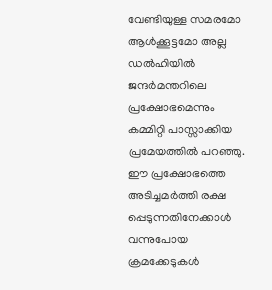വേണ്ടിയുള്ള സമരമോ ആൾക്കൂട്ടമോ അല്ല ഡൽഹിയിൽ ജന്ദർമന്തറിലെ പ്രക്ഷോഭമെന്നും കമ്മിറ്റി പാസ്സാക്കിയ പ്രമേയത്തിൽ പറഞ്ഞു. ഈ പ്രക്ഷോഭത്തെ അടിച്ചമർത്തി രക്ഷ പ്പെടുന്നതിനേക്കാൾ വന്നുപോയ ക്രമക്കേടുകൾ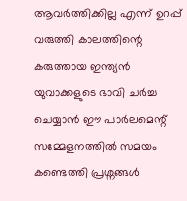ആവർത്തിക്കില്ല എന്ന് ഉറപ്പ് വരുത്തി കാലത്തിന്റെ കരുത്തായ ഇന്ത്യൻ യുവാക്കളുടെ ഭാവി ചർച്ച ചെയ്യാൻ ഈ പാർലമെന്റ് സമ്മേളനത്തിൽ സമയം കണ്ടെത്തി പ്രശ്നങ്ങൾ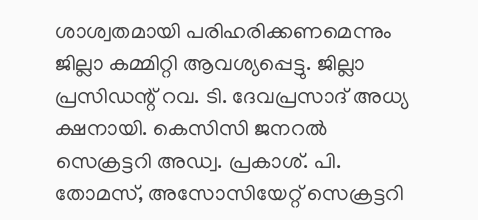ശാശ്വതമായി പരിഹരിക്കണമെന്നും ജില്ലാ കമ്മിറ്റി ആവശ്യപ്പെട്ടു. ജില്ലാ പ്രസിഡന്റ് റവ. ടി. ദേവപ്രസാദ് അധ്യ ക്ഷനായി. കെസിസി ജനറൽ സെക്രട്ടറി അഡ്വ. പ്രകാശ്. പി. തോമസ്, അസോസിയേറ്റ് സെക്രട്ടറി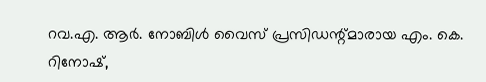റവ.എ. ആർ. നോബിൾ വൈസ് പ്രസിഡന്റ്മാരായ എം. കെ. റിനോഷ്,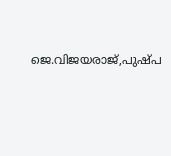ജെ.വിജയരാജ്,പുഷ്പ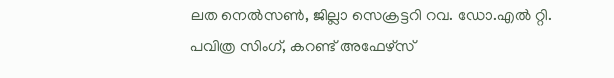ലത നെൽസൺ, ജില്ലാ സെക്രട്ടറി റവ. ഡോ.എൽ റ്റി. പവിത്ര സിംഗ്, കറണ്ട് അഫേഴ്സ്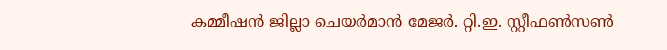കമ്മീഷൻ ജില്ലാ ചെയർമാൻ മേജർ. റ്റി.ഇ. സ്റ്റീഫൺസൺ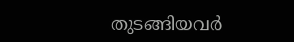തുടങ്ങിയവർ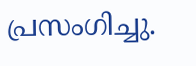പ്രസംഗിച്ചു.